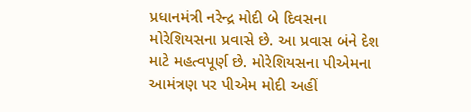પ્રધાનમંત્રી નરેન્દ્ર મોદી બે દિવસના મોરેશિયસના પ્રવાસે છે. આ પ્રવાસ બંને દેશ માટે મહત્વપૂર્ણ છે. મોરેશિયસના પીએમના આમંત્રણ પર પીએમ મોદી અહીં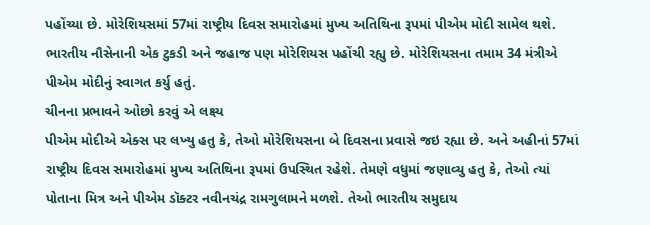પહોંચ્યા છે. મોરેશિયસમાં 57માં રાષ્ટ્રીય દિવસ સમારોહમાં મુખ્ય અતિથિના રૂપમાં પીએમ મોદી સામેલ થશે. ભારતીય નૌસેનાની એક ટુકડી અને જહાજ પણ મોરેશિયસ પહોંચી રહ્યુ છે. મોરેશિયસના તમામ 34 મંત્રીએ પીએમ મોદીનું સ્વાગત કર્યુ હતું.
ચીનના પ્રભાવને ઓછો કરવું એ લક્ષ્ય
પીએમ મોદીએ એક્સ પર લખ્યુ હતુ કે, તેઓ મોરેશિયસના બે દિવસના પ્રવાસે જઇ રહ્યા છે. અને અહીનાં 57માં રાષ્ટ્રીય દિવસ સમારોહમાં મુખ્ય અતિથિના રૂપમાં ઉપસ્થિત રહેશે. તેમણે વધુમાં જણાવ્યુ હતુ કે, તેઓ ત્યાં પોતાના મિત્ર અને પીએમ ડૉક્ટર નવીનચંદ્ર રામગુલામને મળશે. તેઓ ભારતીય સમુદાય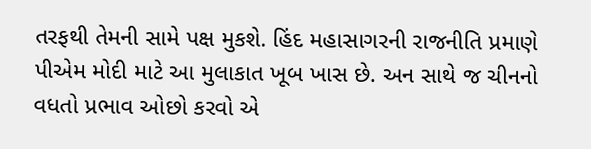તરફથી તેમની સામે પક્ષ મુકશે. હિંદ મહાસાગરની રાજનીતિ પ્રમાણે પીએમ મોદી માટે આ મુલાકાત ખૂબ ખાસ છે. અન સાથે જ ચીનનો વધતો પ્રભાવ ઓછો કરવો એ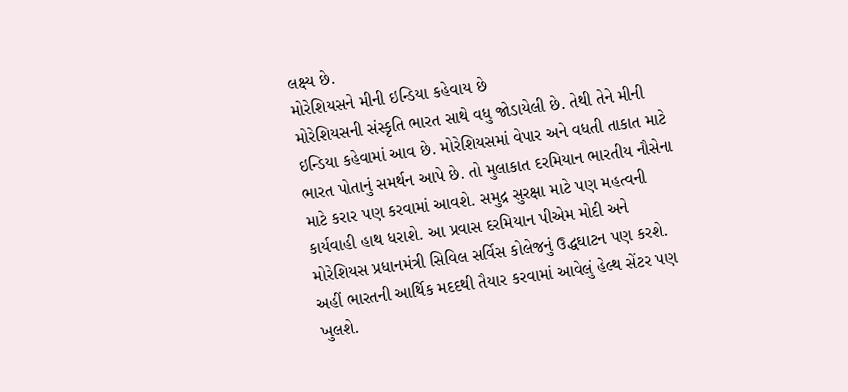લક્ષ્ય છે.
મોરેશિયસને મીની ઇન્ડિયા કહેવાય છે
મોરેશિયસની સંસ્કૃતિ ભારત સાથે વધુ જોડાયેલી છે. તેથી તેને મીની ઇન્ડિયા કહેવામાં આવ છે. મોરેશિયસમાં વેપાર અને વધતી તાકાત માટે ભારત પોતાનું સમર્થન આપે છે. તો મુલાકાત દરમિયાન ભારતીય નૌસેના માટે કરાર પણ કરવામાં આવશે. સમુદ્ર સુરક્ષા માટે પણ મહત્વની કાર્યવાહી હાથ ધરાશે. આ પ્રવાસ દરમિયાન પીએમ મોદી અને મોરેશિયસ પ્રધાનમંત્રી સિવિલ સર્વિસ કોલેજનું ઉદ્ધઘાટન પણ કરશે. અહીં ભારતની આર્થિક મદદથી તૈયાર કરવામાં આવેલું હેલ્થ સેંટર પણ ખુલશે.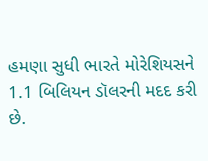હમણા સુધી ભારતે મોરેશિયસને 1.1 બિલિયન ડૉલરની મદદ કરી છે.